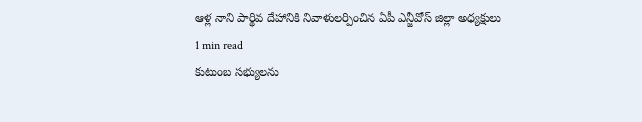ఆళ్ల నాని పార్థివ దేహానికి నివాళులర్పించిన ఏపీ ఎన్జీవోస్ జిల్లా అధ్యక్షులు
1 min read
కుటుంబ సభ్యులను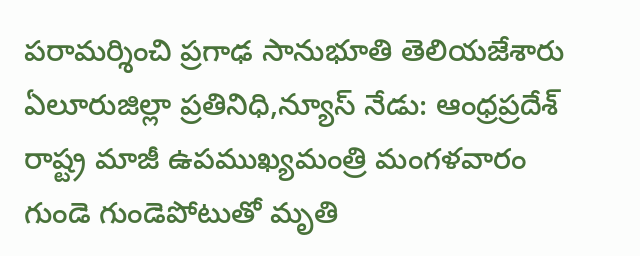పరామర్శించి ప్రగాఢ సానుభూతి తెలియజేశారు
ఏలూరుజిల్లా ప్రతినిధి,న్యూస్ నేడు: ఆంధ్రప్రదేశ్ రాష్ట్ర మాజీ ఉపముఖ్యమంత్రి మంగళవారం గుండె గుండెపోటుతో మృతి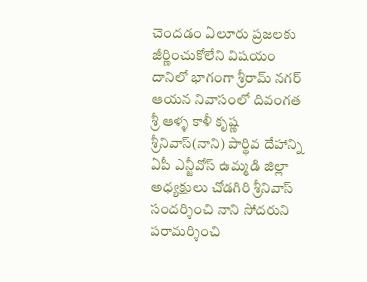చెందడం ఏలూరు ప్రజలకు జీర్ణించుకోలేని విషయం దానిలో భాగంగా శ్రీరామ్ నగర్ ఆయన నివాసంలో దివంగత శ్రీ ఆళ్ళ కాళీ కృష్ణ శ్రీనివాస్(నాని) పార్థివ దేహాన్ని ఏపీ ఎన్జీవోస్ ఉమ్మడి జిల్లా అధ్యక్షులు చోడగిరి శ్రీనివాస్ సందర్శించి నాని సోదరుని పరామర్శించి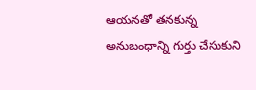ఆయనతో తనకున్న అనుబంధాన్ని గుర్తు చేసుకుని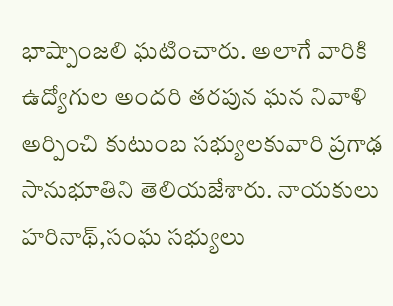భాష్పాంజలి ఘటించారు. అలాగే వారికి ఉద్యోగుల అందరి తరపున ఘన నివాళి అర్పించి కుటుంబ సభ్యులకువారి ప్రగాఢ సానుభూతిని తెలియజేశారు. నాయకులు హరినాథ్,సంఘ సభ్యులు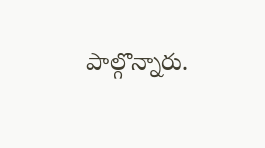పాల్గొన్నారు.